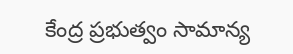కేంద్ర ప్రభుత్వం సామాన్య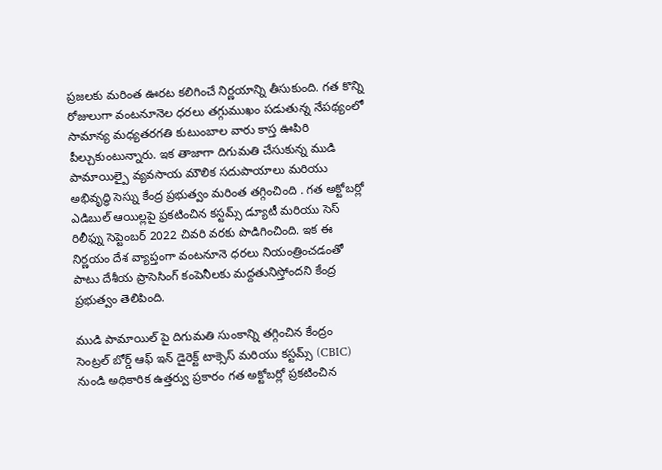ప్రజలకు మరింత ఊరట కలిగించే నిర్ణయాన్ని తీసుకుంది. గత కొన్ని రోజులుగా వంటనూనెల ధరలు తగ్గుముఖం పడుతున్న నేపథ్యంలో సామాన్య మధ్యతరగతి కుటుంబాల వారు కాస్త ఊపిరి పీల్చుకుంటున్నారు. ఇక తాజాగా దిగుమతి చేసుకున్న ముడి పామాయిల్పై వ్యవసాయ మౌలిక సదుపాయాలు మరియు అభివృద్ధి సెస్ను కేంద్ర ప్రభుత్వం మరింత తగ్గించింది . గత అక్టోబర్లో ఎడిబుల్ ఆయిల్లపై ప్రకటించిన కస్టమ్స్ డ్యూటీ మరియు సెస్ రిలీఫ్ను సెప్టెంబర్ 2022 చివరి వరకు పొడిగించింది. ఇక ఈ నిర్ణయం దేశ వ్యాప్తంగా వంటనూనె ధరలు నియంత్రించడంతో పాటు దేశీయ ప్రాసెసింగ్ కంపెనీలకు మద్దతునిస్తోందని కేంద్ర ప్రభుత్వం తెలిపింది.

ముడి పామాయిల్ పై దిగుమతి సుంకాన్ని తగ్గించిన కేంద్రం
సెంట్రల్ బోర్డ్ ఆఫ్ ఇన్ డైరెక్ట్ టాక్సెస్ మరియు కస్టమ్స్ (CBIC) నుండి అధికారిక ఉత్తర్వు ప్రకారం గత అక్టోబర్లో ప్రకటించిన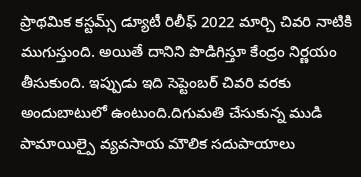ప్రాథమిక కస్టమ్స్ డ్యూటీ రిలీఫ్ 2022 మార్చి చివరి నాటికి ముగుస్తుంది. అయితే దానిని పొడిగిస్తూ కేంద్రం నిర్ణయం తీసుకుంది. ఇప్పుడు ఇది సెప్టెంబర్ చివరి వరకు అందుబాటులో ఉంటుంది.దిగుమతి చేసుకున్న ముడి పామాయిల్పై వ్యవసాయ మౌలిక సదుపాయాలు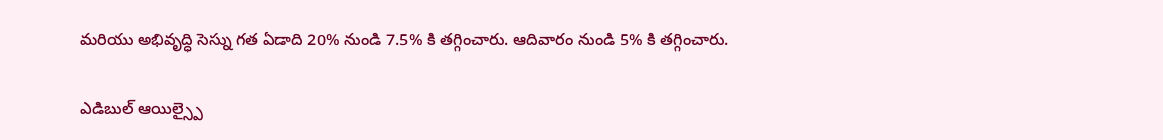మరియు అభివృద్ధి సెస్ను గత ఏడాది 20% నుండి 7.5% కి తగ్గించారు. ఆదివారం నుండి 5% కి తగ్గించారు.

ఎడిబుల్ ఆయిల్స్పై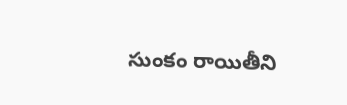సుంకం రాయితీని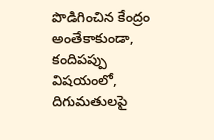పొడిగించిన కేంద్రం
అంతేకాకుండా, కందిపప్పు విషయంలో, దిగుమతులపై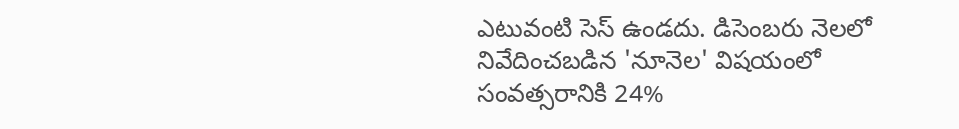ఎటువంటి సెస్ ఉండదు. డిసెంబరు నెలలో నివేదించబడిన 'నూనెల' విషయంలో సంవత్సరానికి 24%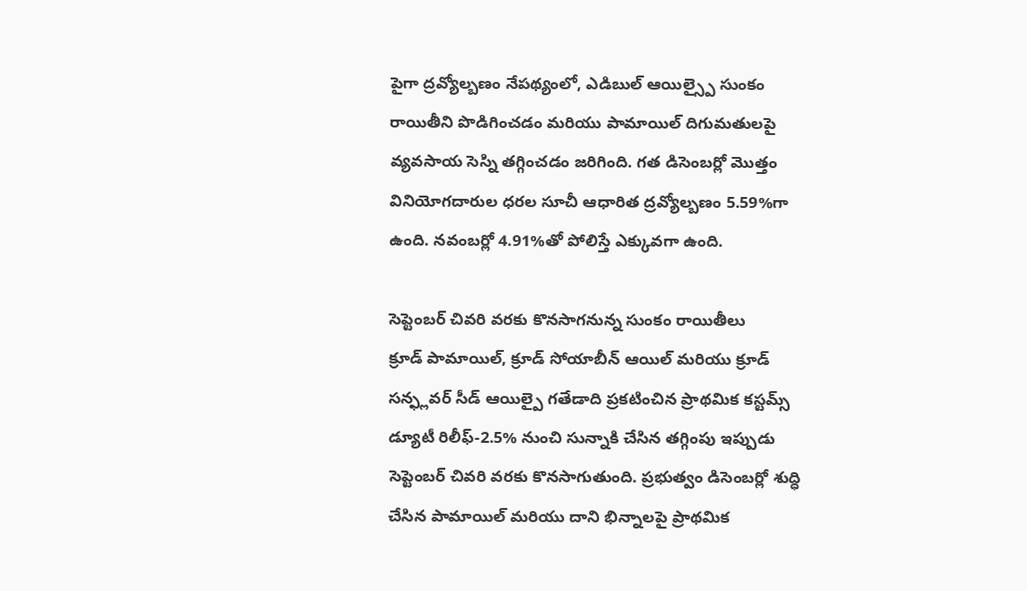పైగా ద్రవ్యోల్బణం నేపథ్యంలో, ఎడిబుల్ ఆయిల్స్పై సుంకం రాయితీని పొడిగించడం మరియు పామాయిల్ దిగుమతులపై వ్యవసాయ సెస్ని తగ్గించడం జరిగింది. గత డిసెంబర్లో మొత్తం వినియోగదారుల ధరల సూచీ ఆధారిత ద్రవ్యోల్బణం 5.59%గా ఉంది. నవంబర్లో 4.91%తో పోలిస్తే ఎక్కువగా ఉంది.

సెప్టెంబర్ చివరి వరకు కొనసాగనున్న సుంకం రాయితీలు
క్రూడ్ పామాయిల్, క్రూడ్ సోయాబీన్ ఆయిల్ మరియు క్రూడ్ సన్ఫ్లవర్ సీడ్ ఆయిల్పై గతేడాది ప్రకటించిన ప్రాథమిక కస్టమ్స్ డ్యూటీ రిలీఫ్-2.5% నుంచి సున్నాకి చేసిన తగ్గింపు ఇప్పుడు సెప్టెంబర్ చివరి వరకు కొనసాగుతుంది. ప్రభుత్వం డిసెంబర్లో శుద్ధి చేసిన పామాయిల్ మరియు దాని భిన్నాలపై ప్రాథమిక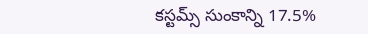కస్టమ్స్ సుంకాన్ని 17.5%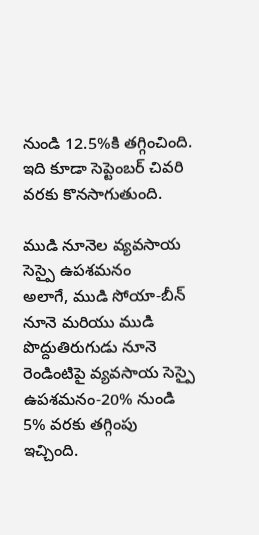నుండి 12.5%కి తగ్గించింది. ఇది కూడా సెప్టెంబర్ చివరి వరకు కొనసాగుతుంది.

ముడి నూనెల వ్యవసాయ సెస్పై ఉపశమనం
అలాగే, ముడి సోయా-బీన్ నూనె మరియు ముడి పొద్దుతిరుగుడు నూనె రెండింటిపై వ్యవసాయ సెస్పై ఉపశమనం-20% నుండి 5% వరకు తగ్గింపు ఇచ్చింది.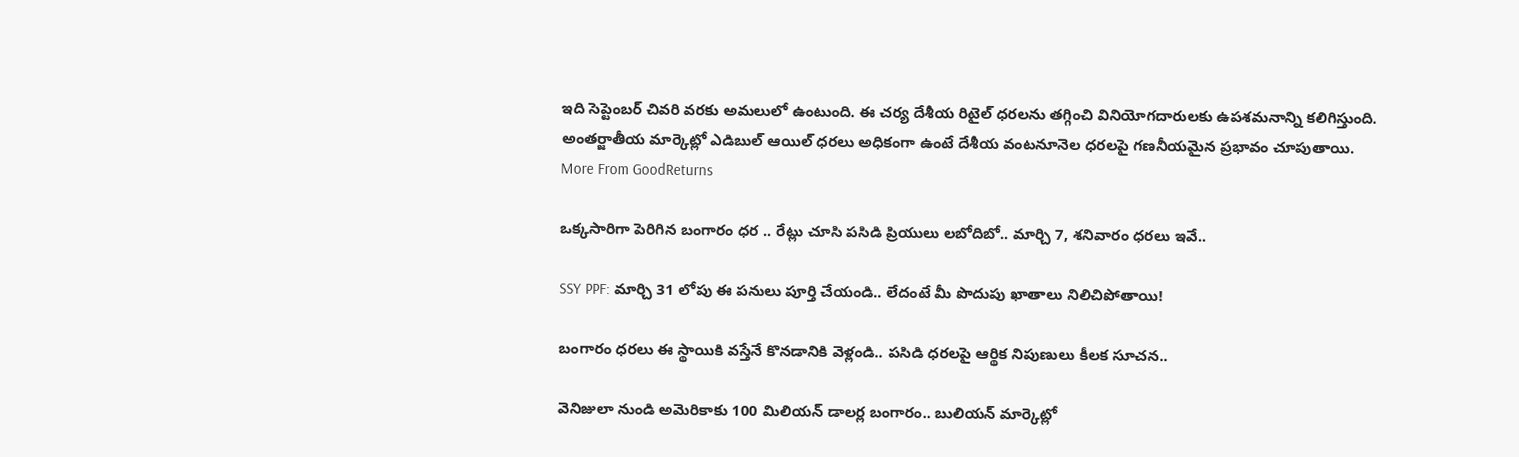ఇది సెప్టెంబర్ చివరి వరకు అమలులో ఉంటుంది. ఈ చర్య దేశీయ రిటైల్ ధరలను తగ్గించి వినియోగదారులకు ఉపశమనాన్ని కలిగిస్తుంది. అంతర్జాతీయ మార్కెట్లో ఎడిబుల్ ఆయిల్ ధరలు అధికంగా ఉంటే దేశీయ వంటనూనెల ధరలపై గణనీయమైన ప్రభావం చూపుతాయి.
More From GoodReturns

ఒక్కసారిగా పెరిగిన బంగారం ధర .. రేట్లు చూసి పసిడి ప్రియులు లబోదిబో.. మార్చి 7, శనివారం ధరలు ఇవే..

SSY PPF: మార్చి 31 లోపు ఈ పనులు పూర్తి చేయండి.. లేదంటే మీ పొదుపు ఖాతాలు నిలిచిపోతాయి!

బంగారం ధరలు ఈ స్థాయికి వస్తేనే కొనడానికి వెళ్లండి.. పసిడి ధరలపై ఆర్థిక నిపుణులు కీలక సూచన..

వెనిజులా నుండి అమెరికాకు 100 మిలియన్ డాలర్ల బంగారం.. బులియన్ మార్కెట్లో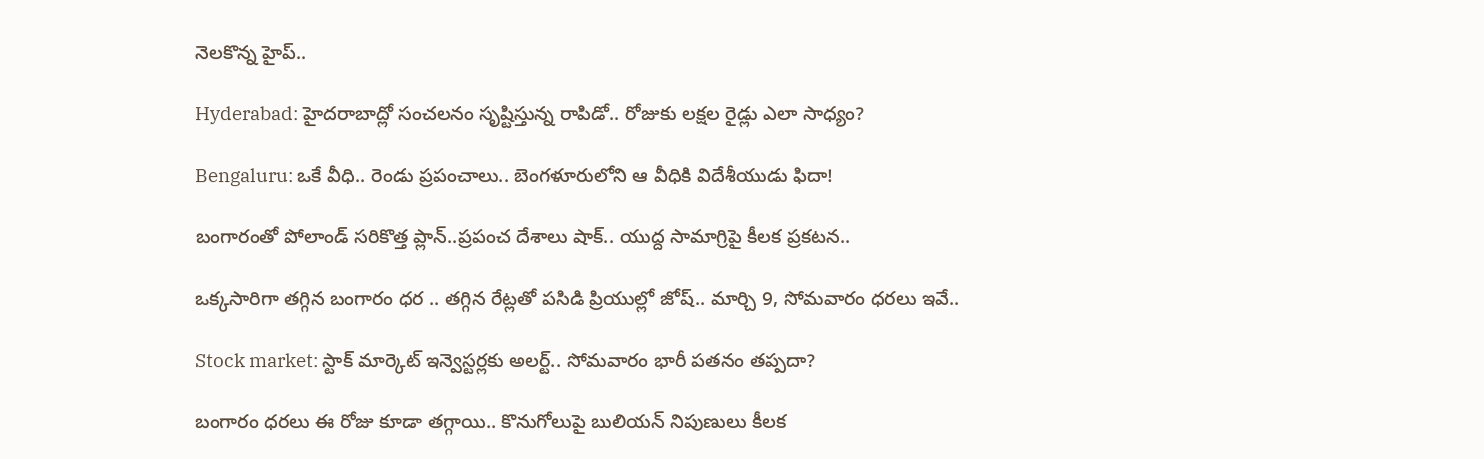నెలకొన్న హైప్..

Hyderabad: హైదరాబాద్లో సంచలనం సృష్టిస్తున్న రాపిడో.. రోజుకు లక్షల రైడ్లు ఎలా సాధ్యం?

Bengaluru: ఒకే వీధి.. రెండు ప్రపంచాలు.. బెంగళూరులోని ఆ వీధికి విదేశీయుడు ఫిదా!

బంగారంతో పోలాండ్ సరికొత్త ప్లాన్..ప్రపంచ దేశాలు షాక్.. యుద్ద సామాగ్రిపై కీలక ప్రకటన..

ఒక్కసారిగా తగ్గిన బంగారం ధర .. తగ్గిన రేట్లతో పసిడి ప్రియుల్లో జోష్.. మార్చి 9, సోమవారం ధరలు ఇవే..

Stock market: స్టాక్ మార్కెట్ ఇన్వెస్టర్లకు అలర్ట్.. సోమవారం భారీ పతనం తప్పదా?

బంగారం ధరలు ఈ రోజు కూడా తగ్గాయి.. కొనుగోలుపై బులియన్ నిపుణులు కీలక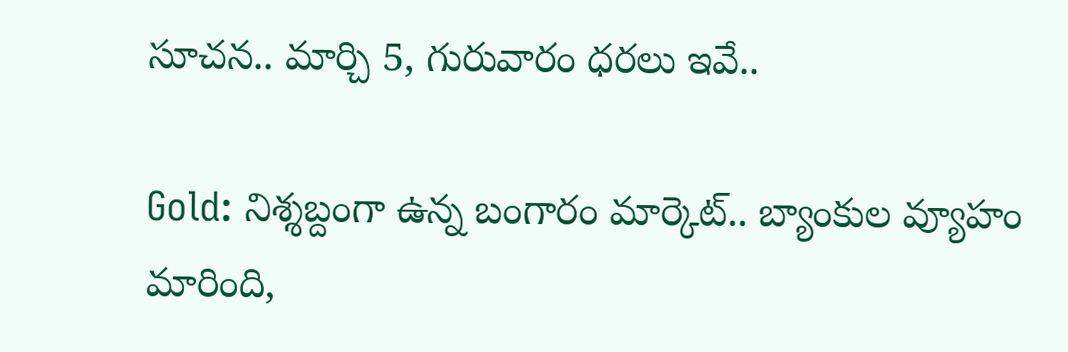సూచన.. మార్చి 5, గురువారం ధరలు ఇవే..

Gold: నిశ్శబ్దంగా ఉన్న బంగారం మార్కెట్.. బ్యాంకుల వ్యూహం మారింది,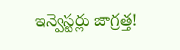ఇన్వెస్టర్లు జాగ్రత్త!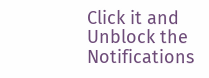Click it and Unblock the Notifications